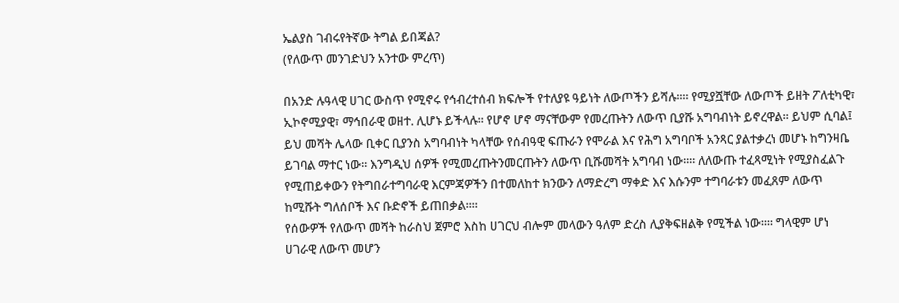ኤልያስ ገብሩየትኛው ትግል ይበጃል?
(የለውጥ መንገድህን አንተው ምረጥ)

በአንድ ሉዓላዊ ሀገር ውስጥ የሚኖሩ የኅብረተሰብ ክፍሎች የተለያዩ ዓይነት ለውጦችን ይሻሉ፡፡። የሚያሿቸው ለውጦች ይዘት ፖለቲካዊ፣ ኢኮኖሚያዊ፣ ማኅበራዊ ወዘተ. ሊሆኑ ይችላሉ፡፡ የሆኖ ሆኖ ማናቸውም የመረጡትን ለውጥ ቢያሹ አግባብነት ይኖረዋል፡፡ ይህም ሲባል፤ ይህ መሻት ሌላው ቢቀር ቢያንስ አግባብነት ካላቸው የሰብዓዊ ፍጡራን የሞራል እና የሕግ አግባቦች አንጻር ያልተቃረነ መሆኑ ከግንዛቤ ይገባል ማተር ነው፡፡ እንግዲህ ሰዎች የሚመረጡትንመርጡትን ለውጥ ቢሹመሻት አግባብ ነው፡፡። ለለውጡ ተፈጻሚነት የሚያስፈልጉ የሚጠይቀውን የትግበራተግባራዊ እርምጃዎችን በተመለከተ ክንውን ለማድረግ ማቀድ እና እሱንም ተግባራቱን መፈጸም ለውጥ ከሚሹት ግለሰቦች እና ቡድኖች ይጠበቃል፡፡።
የሰውዎች የለውጥ መሻት ከራስህ ጀምሮ እስከ ሀገርህ ብሎም መላውን ዓለም ድረስ ሊያቅፍዘልቅ የሚችል ነው፡፡። ግላዊም ሆነ ሀገራዊ ለውጥ መሆን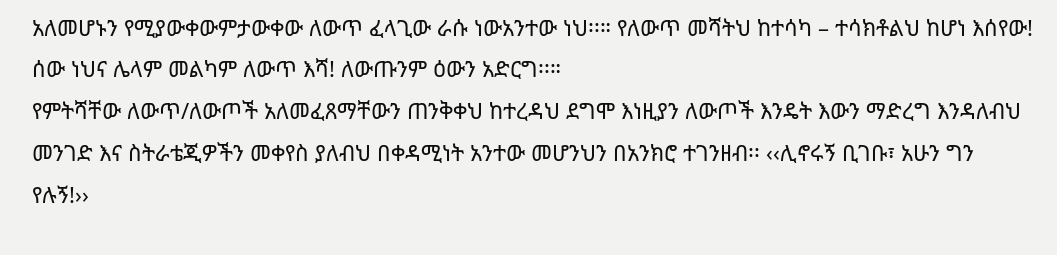አለመሆኑን የሚያውቀውምታውቀው ለውጥ ፈላጊው ራሱ ነውአንተው ነህ፡፡። የለውጥ መሻትህ ከተሳካ – ተሳክቶልህ ከሆነ እሰየው! ሰው ነህና ሌላም መልካም ለውጥ እሻ! ለውጡንም ዕውን አድርግ፡፡።
የምትሻቸው ለውጥ/ለውጦች አለመፈጸማቸውን ጠንቅቀህ ከተረዳህ ደግሞ እነዚያን ለውጦች እንዴት እውን ማድረግ እንዳለብህ መንገድ እና ስትራቴጂዎችን መቀየስ ያለብህ በቀዳሚነት አንተው መሆንህን በአንክሮ ተገንዘብ፡፡ ‹‹ሊኖሩኝ ቢገቡ፣ አሁን ግን የሉኝ!››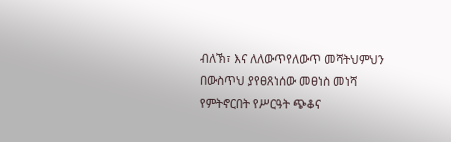ብለኽ፣ እና ለለውጥየለውጥ መሻትህምህን በውስጥህ ያየፀጸነሰው መፀነስ መነሻ የምትኖርበት የሥርዓት ጭቆና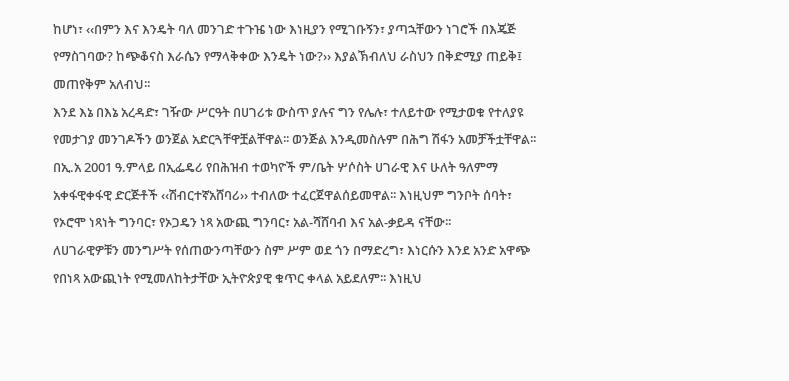ከሆነ፣ ‹‹በምን እና እንዴት ባለ መንገድ ተጉዤ ነው እነዚያን የሚገቡኝን፣ ያጣኋቸውን ነገሮች በእጄጅ የማስገባው? ከጭቆናስ እራሴን የማላቅቀው እንዴት ነው?›› እያልኽብለህ ራስህን በቅድሚያ ጠይቅ፤ መጠየቅም አለብህ፡፡
እንደ እኔ በእኔ አረዳድ፣ ገዥው ሥርዓት በሀገሪቱ ውስጥ ያሉና ግን የሌሉ፣ ተለይተው የሚታወቁ የተለያዩ የመታገያ መንገዶችን ወንጀል አድርጓቸዋቿልቸዋል፡፡ ወንጅል እንዲመስሉም በሕግ ሽፋን አመቻችቷቸዋል፡፡ በኢ.አ 2001 ዓ.ምላይ በኢፌዴሪ የበሕዝብ ተወካዮች ም/ቤት ሦሶስት ሀገራዊ እና ሁለት ዓለምማ አቀፋዊቀፋዊ ድርጅቶች ‹‹ሽብርተኛአሸባሪ›› ተብለው ተፈርጀዋልሰይመዋል፡፡ እነዚህም ግንቦት ሰባት፣ የኦሮሞ ነጻነት ግንባር፣ የኦጋዴን ነጻ አውጪ ግንባር፣ አል-ሻሸባብ እና አል-ቃይዳ ናቸው፡፡
ለሀገራዊዎቹን መንግሥት የሰጠውንጣቸውን ስም ሥም ወደ ጎን በማድረግ፣ እነርሱን እንደ አንድ አዋጭ የበነጻ አውጪነት የሚመለከትታቸው ኢትዮጵያዊ ቁጥር ቀላል አይደለም፡፡ እነዚህ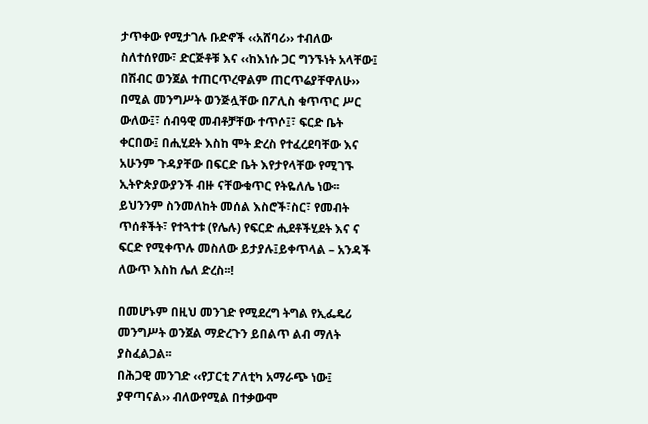ታጥቀው የሚታገሉ ቡድኖች ‹‹አሸባሪ›› ተብለው ስለተሰየሙ፣ ድርጅቶቹ እና ‹‹ከእነሱ ጋር ግንኙነት አላቸው፤ በሽብር ወንጀል ተጠርጥረዋልም ጠርጥሬያቸዋለሁ›› በሚል መንግሥት ወንጅሏቸው በፖሊስ ቁጥጥር ሥር ውለው፤፣ ሰብዓዊ መብቶቻቸው ተጥሶ፤፣ ፍርድ ቤት ቀርበው፤ በሒሂደት እስከ ሞት ድረስ የተፈረደባቸው እና አሁንም ጉዳያቸው በፍርድ ቤት እየታየላቸው የሚገኙ ኢትዮጵያውያንች ብዙ ናቸውቁጥር የትዬለሌ ነው፡፡ ይህንንም ስንመለከት መሰል እስሮች፣ስር፣ የመብት ጥሰቶችት፣ የተጓተቱ (የሌሉ) የፍርድ ሒደቶችሂደት እና ና ፍርድ የሚቀጥሉ መስለው ይታያሉ፤ይቀጥላል – አንዳች ለውጥ እስከ ሌለ ድረስ፡፡!

በመሆኑም በዚህ መንገድ የሚደረግ ትግል የኢፌዴሪ መንግሥት ወንጀል ማድረጉን ይበልጥ ልብ ማለት ያስፈልጋል፡፡
በሕጋዊ መንገድ ‹‹የፓርቲ ፖለቲካ አማራጭ ነው፤ ያዋጣናል›› ብለውየሚል በተቃውሞ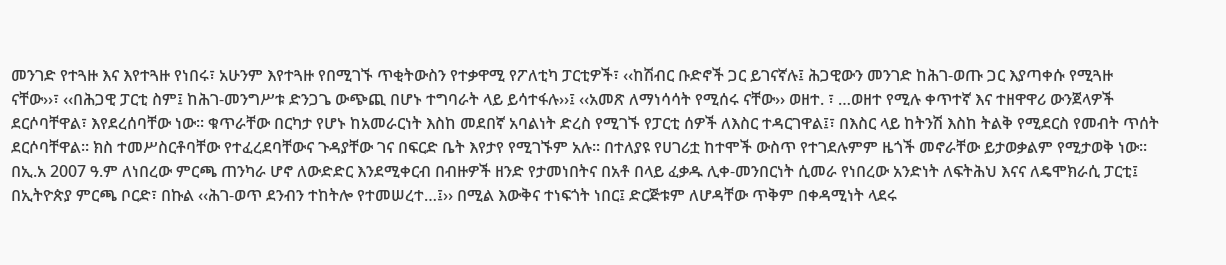መንገድ የተጓዙ እና እየተጓዙ የነበሩ፣ አሁንም እየተጓዙ የበሚገኙ ጥቂትውስን የተቃዋሚ የፖለቲካ ፓርቲዎች፣ ‹‹ከሽብር ቡድኖች ጋር ይገናኛሉ፤ ሕጋዊውን መንገድ ከሕገ-ወጡ ጋር እያጣቀሱ የሚጓዙ ናቸው››፣ ‹‹በሕጋዊ ፓርቲ ስም፤ ከሕገ-መንግሥቱ ድንጋጌ ውጭጪ በሆኑ ተግባራት ላይ ይሳተፋሉ››፤ ‹‹አመጽ ለማነሳሳት የሚሰሩ ናቸው›› ወዘተ. ፣ …ወዘተ የሚሉ ቀጥተኛ እና ተዘዋዋሪ ውንጀላዎች ደርሶባቸዋል፣ እየደረሰባቸው ነው፡፡ ቁጥራቸው በርካታ የሆኑ ከአመራርነት እስከ መደበኛ አባልነት ድረስ የሚገኙ የፓርቲ ሰዎች ለእስር ተዳርገዋል፤፣ በእስር ላይ ከትንሽ እስከ ትልቅ የሚደርስ የመብት ጥሰት ደርሶባቸዋል፡፡ ክስ ተመሥስርቶባቸው የተፈረደባቸውና ጉዳያቸው ገና በፍርድ ቤት እየታየ የሚገኙም አሉ፡፡ በተለያዩ የሀገሪቷ ከተሞች ውስጥ የተገደሉምም ዜጎች መኖራቸው ይታወቃልም የሚታወቅ ነው፡፡
በኢ.አ 2007 ዓ.ም ለነበረው ምርጫ ጠንካራ ሆኖ ለውድድር እንደሚቀርብ በብዙዎች ዘንድ የታመነበትና በአቶ በላይ ፈቃዱ ሊቀ-መንበርነት ሲመራ የነበረው አንድነት ለፍትሕህ እናና ለዴሞክራሲ ፓርቲ፤ በኢትዮጵያ ምርጫ ቦርድ፣ በኩል ‹‹ሕገ-ወጥ ደንብን ተከትሎ የተመሠረተ…፤›› በሚል እውቅና ተነፍጎት ነበር፤ ድርጅቱም ለሆዳቸው ጥቅም በቀዳሚነት ላደሩ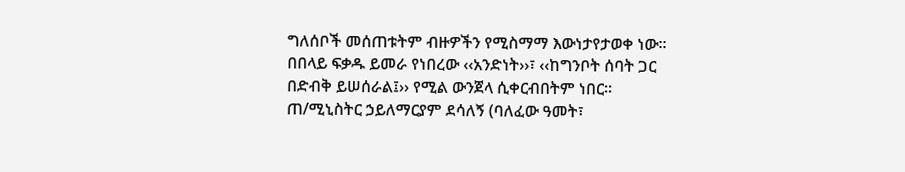ግለሰቦች መሰጠቱትም ብዙዎችን የሚስማማ እውነታየታወቀ ነው፡፡ በበላይ ፍቃዱ ይመራ የነበረው ‹‹አንድነት››፣ ‹‹ከግንቦት ሰባት ጋር በድብቅ ይሠሰራል፤›› የሚል ውንጀላ ሲቀርብበትም ነበር፡፡ ጠ/ሚኒስትር ኃይለማርያም ደሳለኝ (ባለፈው ዓመት፣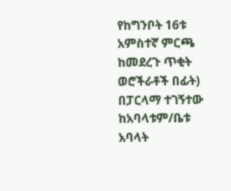የከግንቦት 16ቱ አምስተኛ ምርጫ ከመደረጉ ጥቂት ወሮችራቶች በፊት) በፓርላማ ተገኝተው ከአባላቱም/ቤቱ አባላት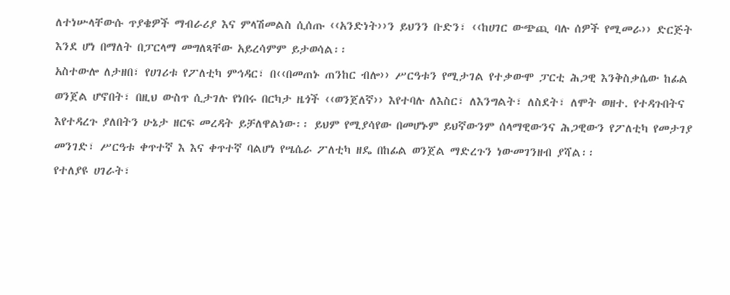ለተነሡላቸውሱ ጥያቄዎች ማብራሪያ እና ምላሽመልስ ሲሰጡ ‹‹አንድነት››ን ይህንን ቡድን፣ ‹‹ከሀገር ውጭጪ ባሉ ሰዎች የሚመራ›› ድርጅት እንደ ሆነ በማለት በፓርላማ መግለጻቸው አይረሳምም ይታወሳል፡፡
አስተውሎ ለታዘበ፣ የሀገሪቱ የፖለቲካ ምኅዳር፣ በ‹‹በመጠኑ ጠንከር ብሎ›› ሥርዓቱን የሚታገል የተቃውሞ ፓርቲ ሕጋዊ እንቅስቃሴው ከፊል ወንጀል ሆኖበት፣ በዚህ ውስጥ ሲታገሉ የነበሩ በርካታ ዜጎች ‹‹ወንጀለኛ›› እየተባሉ ለእስር፣ ለእንግልት፣ ለስደት፣ ለሞት ወዘተ. የተዳጉበትና እየተዳረጉ ያለበትን ሁኔታ ዘርፍ መረዳት ይቻለዋልነው፡፡ ይህም የሚያሳየው በመሆኑም ይህኛውንም ሰላማዊውንና ሕጋዊውን የፖለቲካ የመታገያ መንገድ፣ ሥርዓቱ ቀጥተኛ እ እና ቀጥተኛ ባልሆነ የሤሴራ ፖለቲካ ዘዴ በከፊል ወንጀል ማድረጉን ነውመገንዘብ ያሻል፡፡
የተለያዩ ሀገራት፣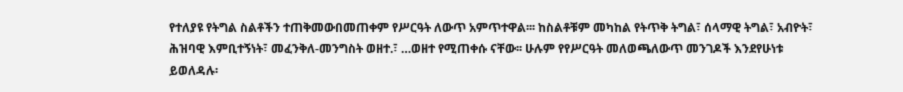የተለያዩ የትግል ስልቶችን ተጠቅመውበመጠቀም የሥርዓት ለውጥ አምጥተዋል፡፡፡ ከስልቶቹም መካከል የትጥቅ ትግል፣ ሰላማዊ ትግል፣ አብዮት፣ ሕዝባዊ እምቢተኝነት፣ መፈንቅለ-መንግስት ወዘተ.፣ …ወዘተ የሚጠቀሱ ናቸው፡፡ ሁሉም የየሥርዓት መለወጫለውጥ መንገዶች እንደየሁነቱ ይወለዳሉ፡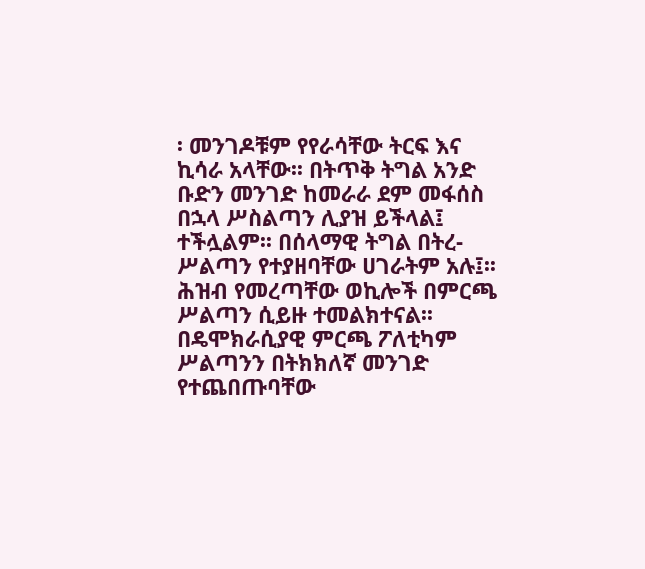፡ መንገዶቹም የየራሳቸው ትርፍ እና ኪሳራ አላቸው፡፡ በትጥቅ ትግል አንድ ቡድን መንገድ ከመራራ ደም መፋሰስ በኋላ ሥስልጣን ሊያዝ ይችላል፤ ተችሏልም፡፡ በሰላማዊ ትግል በትረ-ሥልጣን የተያዘባቸው ሀገራትም አሉ፤፡፡ ሕዝብ የመረጣቸው ወኪሎች በምርጫ ሥልጣን ሲይዙ ተመልክተናል፡፡ በዴሞክራሲያዊ ምርጫ ፖለቲካም ሥልጣንን በትክክለኛ መንገድ የተጨበጡባቸው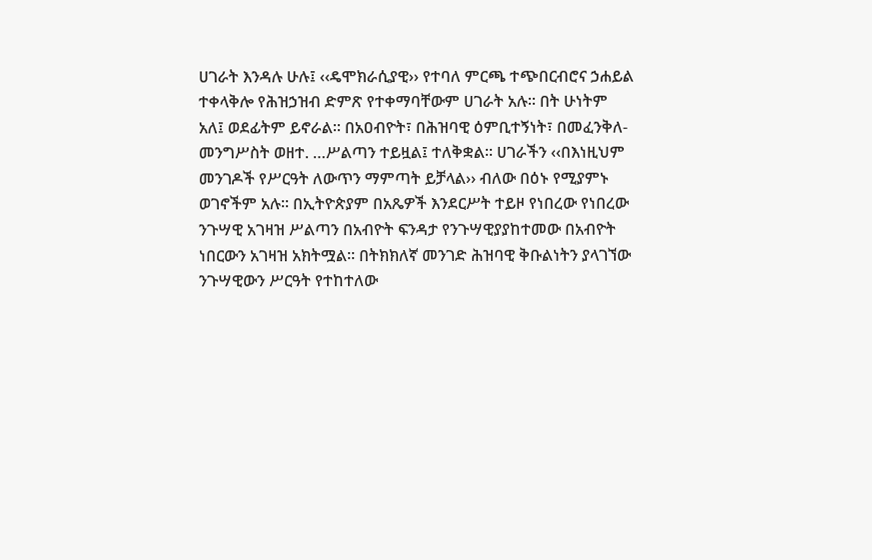ሀገራት እንዳሉ ሁሉ፤ ‹‹ዴሞክራሲያዊ›› የተባለ ምርጫ ተጭበርብሮና ኃሐይል ተቀላቅሎ የሕዝኃዝብ ድምጽ የተቀማባቸውም ሀገራት አሉ፡፡ በት ሁነትም አለ፤ ወደፊትም ይኖራል፡፡ በአዐብዮት፣ በሕዝባዊ ዕምቢተኝነት፣ በመፈንቅለ-መንግሥስት ወዘተ. …ሥልጣን ተይዟል፤ ተለቅቋል፡፡ ሀገራችን ‹‹በእነዚህም መንገዶች የሥርዓት ለውጥን ማምጣት ይቻላል›› ብለው በዕኑ የሚያምኑ ወገኖችም አሉ፡፡ በኢትዮጵያም በአጼዎች እንደርሥት ተይዞ የነበረው የነበረው ንጉሣዊ አገዛዝ ሥልጣን በአብዮት ፍንዳታ የንጉሣዊያያከተመው በአብዮት ነበርውን አገዛዝ አክትሟል፡፡ በትክክለኛ መንገድ ሕዝባዊ ቅቡልነትን ያላገኘው ንጉሣዊውን ሥርዓት የተከተለው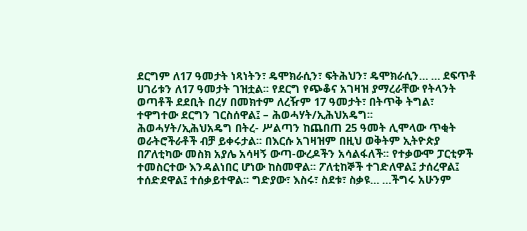ደርግም ለ17 ዓመታት ነጻነትን፣ ዴሞክራሲን፣ ፍትሕህን፣ ዴሞክራሲን… … ደፍጥቶ ሀገሪቱን ለ17 ዓመታት ገዝቷል፡፡ የደርግ የጭቆና አገዛዝ ያማረራቸው የትላንት ወጣቶች ደደቢት በረሃ በመክተም ለረዥም 17 ዓመታት፣ በትጥቅ ትግል፣ ተዋግተው ደርግን ገርስሰዋል፤ – ሕወሓሃት/ኢሕህአዴግ፡፡
ሕወሓሃት/ኢሕህአዴግ በትረ- ሥልጣን ከጨበጠ 25 ዓመት ሊሞላው ጥቂት ወራትሮችራቶች ብቻ ይቀሩታል፡፡ በእርሱ አገዛዝም በዚህ ወቅትም ኢትዮጵያ በፖለቲካው መስክ አያሌ አሳዛኝ ውጣ-ውረዶችን አሳልፋለች፡፡ የተቃውሞ ፓርቲዎች ተመስርተው እንዳልነበር ሆነው ከስመዋል፡፡ ፖለቲከኞች ተገድለዋል፤ ታሰረዋል፤ ተሰድደዋል፤ ተሰቃይተዋል፡፡ ግድያው፣ እስሩ፣ ስደቱ፣ ስቃዩ… …ችግሩ አሁንም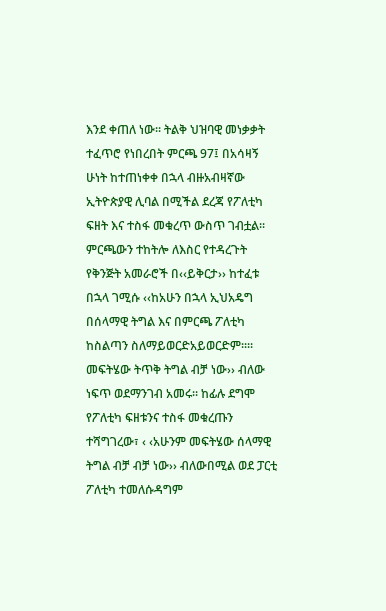እንደ ቀጠለ ነው፡፡ ትልቅ ህዝባዊ መነቃቃት ተፈጥሮ የነበረበት ምርጫ 97፤ በአሳዛኝ ሁነት ከተጠነቀቀ በኋላ ብዙአብዛኛው ኢትዮጵያዊ ሊባል በሚችል ደረጃ የፖለቲካ ፍዘት እና ተስፋ መቁረጥ ውስጥ ገብቷል፡፡
ምርጫውን ተከትሎ ለእስር የተዳረጉት የቅንጅት አመራሮች በ‹‹ይቅርታ›› ከተፈቱ በኋላ ገሚሱ ‹‹ከአሁን በኋላ ኢህአዴግ በሰላማዊ ትግል እና በምርጫ ፖለቲካ ከስልጣን ስለማይወርድአይወርድም፡፡፡፡ መፍትሄው ትጥቅ ትግል ብቻ ነው›› ብለው ነፍጥ ወደማንገብ አመሩ፡፡ ከፊሉ ደግሞ የፖለቲካ ፍዘቱንና ተስፋ መቁረጡን ተሻግገረው፣ ‹ ‹አሁንም መፍትሄው ሰላማዊ ትግል ብቻ ብቻ ነው›› ብለውበሚል ወደ ፓርቲ ፖለቲካ ተመለሱዳግም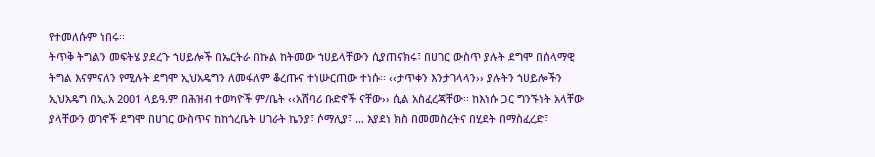የተመለሱም ነበሩ፡፡
ትጥቅ ትግልን መፍትሄ ያደረጉ ኀሀይሎች በኤርትራ በኩል ከትመው ኀሀይላቸውን ሲያጠናክሩ፣ በሀገር ውስጥ ያሉት ደግሞ በሰላማዊ ትግል እናምናለን የሚሉት ደግሞ ኢህአዴግን ለመፋለም ቆረጡና ተነሡርጠው ተነሱ፡፡ ‹‹ታጥቀን እንታገላላን›› ያሉትን ኀሀይሎችን ኢህአዴግ በኢ.አ 2001 ላይዓ.ም በሕዝብ ተወካዮች ም/ቤት ‹‹አሸባሪ ቡድኖች ናቸው›› ሲል አስፈረጃቸው፡፡ ከእነሱ ጋር ግንኙነት አላቸው ያላቸውን ወገኖች ደግሞ በሀገር ውስጥና ከከጎረቤት ሀገራት ኬንያ፣ ሶማሊያ፣ … እያደነ ክስ በመመስረትና በሂደት በማስፈረድ፣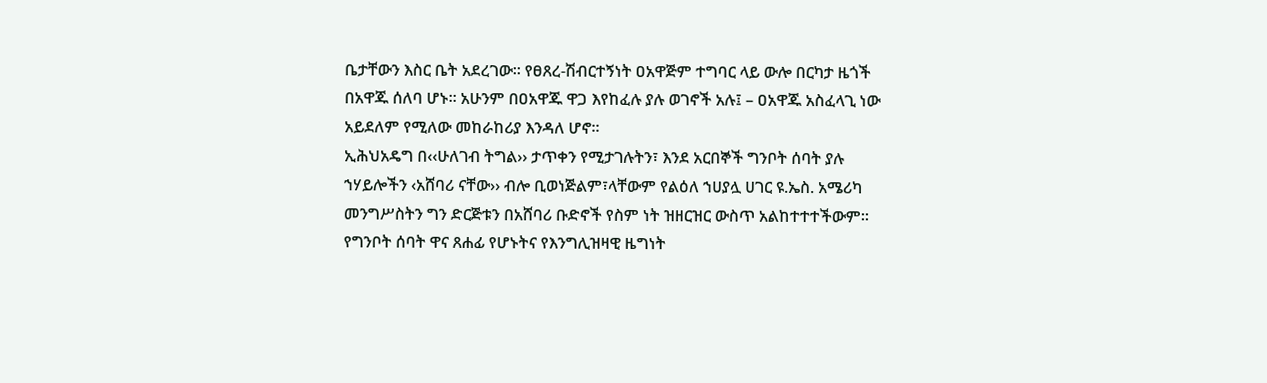ቤታቸውን እስር ቤት አደረገው፡፡ የፀጸረ-ሽብርተኝነት ዐአዋጅም ተግባር ላይ ውሎ በርካታ ዜጎች በአዋጁ ሰለባ ሆኑ፡፡ አሁንም በዐአዋጁ ዋጋ እየከፈሉ ያሉ ወገኖች አሉ፤ – ዐአዋጁ አስፈላጊ ነው አይደለም የሚለው መከራከሪያ እንዳለ ሆኖ፡፡
ኢሕህአዴግ በ‹‹ሁለገብ ትግል›› ታጥቀን የሚታገሉትን፣ እንደ አርበኞች ግንቦት ሰባት ያሉ ኀሃይሎችን ‹አሸባሪ ናቸው›› ብሎ ቢወነጅልም፣ላቸውም የልዕለ ኀሀያሏ ሀገር ዩ.ኤስ. አሜሪካ መንግሥስትን ግን ድርጅቱን በአሸባሪ ቡድኖች የስም ነት ዝዘርዝር ውስጥ አልከተተተችውም፡፡ የግንቦት ሰባት ዋና ጸሐፊ የሆኑትና የእንግሊዝዛዊ ዜግነት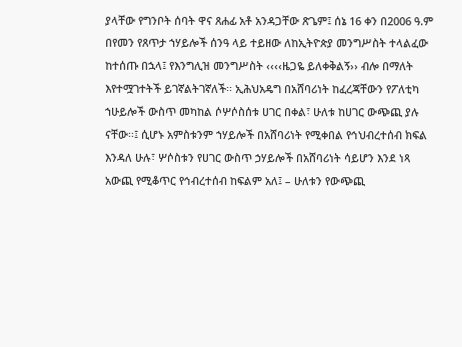ያላቸው የግንቦት ሰባት ዋና ጸሐፊ አቶ አንዳጋቸው ጽጌም፤ ሰኔ 16 ቀን በ2006 ዓ.ም በየመን የጸጥታ ኀሃይሎች ሰንዓ ላይ ተይዘው ለከኢትዮጵያ መንግሥስት ተላልፈው ከተሰጡ በኋላ፤ የእንግሊዝ መንግሥስት ‹‹‹‹ዜጋዬ ይለቀቅልኝ›› ብሎ በማለት እየተሟገተትች ይገኛልትገኛለች፡፡ ኢሕህአዴግ በአሸባሪነት ከፈረጃቸውን የፖለቲካ ኀሁይሎች ውስጥ መካከል ሶሦሶስሰቱ ሀገር በቀል፣ ሁለቱ ከሀገር ውጭጪ ያሉ ናቸው፡፡፤ ሲሆኑ አምስቱንም ኀሃይሎች በአሸባሪነት የሚቀበል የኅህብረተሰብ ክፍል እንዳለ ሁሉ፣ ሦሶስቱን የሀገር ውስጥ ኃሃይሎች በአሸባሪነት ሳይሆን እንደ ነጻ አውጪ የሚቆጥር የኅብረተሰብ ከፍልም አለ፤ – ሁለቱን የውጭጪ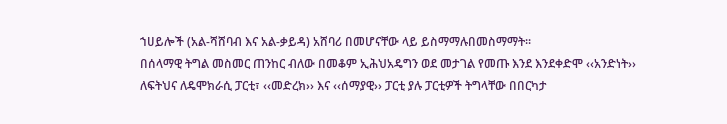ኀሀይሎች (አል-ሻሸባብ እና አል-ቃይዳ) አሸባሪ በመሆናቸው ላይ ይስማማሉበመስማማት፡፡
በሰላማዊ ትግል መስመር ጠንከር ብለው በመቆም ኢሕህአዴግን ወደ መታገል የመጡ እንደ እንደቀድሞ ‹‹አንድነት›› ለፍትህና ለዴሞክራሲ ፓርቲ፣ ‹‹መድረክ›› እና ‹‹ሰማያዊ›› ፓርቲ ያሉ ፓርቲዎች ትግላቸው በበርካታ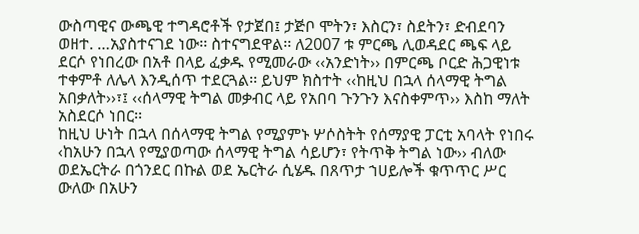ውስጣዊና ውጫዊ ተግዳሮቶች የታጀበ፤ ታጅቦ ሞትን፣ እስርን፣ ስደትን፣ ድብደባን ወዘተ. …አያስተናገደ ነው፡፡ ስተናግደዋል፡፡ ለ2007 ቱ ምርጫ ሊወዳደር ጫፍ ላይ ደርሶ የነበረው በአቶ በላይ ፈቃዱ የሚመራው ‹‹አንድነት›› በምርጫ ቦርድ ሕጋዊነቱ ተቀምቶ ለሌላ እንዲሰጥ ተደርጓል፡፡ ይህም ክስተት ‹‹ከዚህ በኋላ ሰላማዊ ትግል አበቃለት››፣፤ ‹‹ሰላማዊ ትግል መቃብር ላይ የአበባ ጉንጉን እናስቀምጥ›› እስከ ማለት አስደርሶ ነበር፡፡
ከዚህ ሁነት በኋላ በሰላማዊ ትግል የሚያምኑ ሦሶስትት የሰማያዊ ፓርቲ አባላት የነበሩ ‹ከአሁን በኋላ የሚያወጣው ሰላማዊ ትግል ሳይሆን፣ የትጥቅ ትግል ነው›› ብለው ወደኤርትራ በጎንደር በኩል ወደ ኤርትራ ሲሄዱ በጸጥታ ኀሀይሎች ቁጥጥር ሥር ውለው በአሁን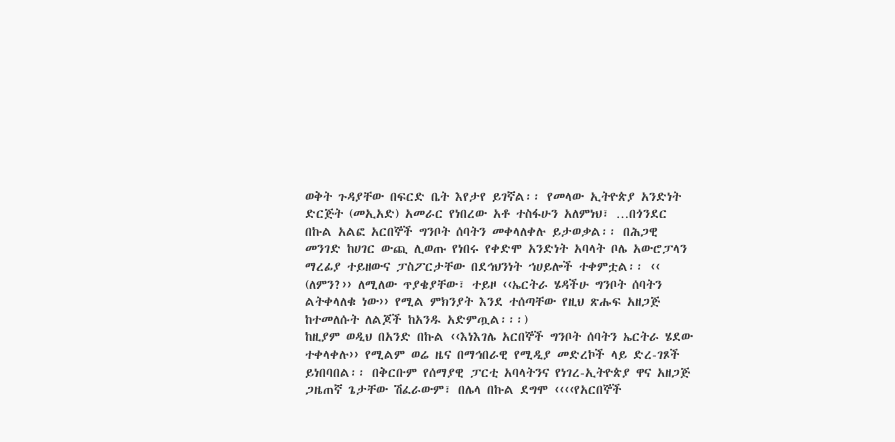ወቅት ጉዳያቸው በፍርድ ቤት እየታየ ይገኛል፡፡ የመላው ኢትዮጵያ አንድነት ድርጅት (መኢአድ) አመራር የነበረው አቶ ተስፋሁን አለምነህ፣ …በጎንደር በኩል አልፎ አርበኞች ግንቦት ሰባትን መቀላለቀሉ ይታወቃል፡፡ በሕጋዊ መንገድ ከሀገር ውጪ ሊወጡ የነበሩ የቀድሞ አንድነት አባላት ቦሌ አውሮፓላን ማረፊያ ተይዘውና ፓስፖርታቸው በደኅህንነት ኀሀይሎች ተቀምቷል፡፡ ‹‹ (ለምን?›› ለሚለው ጥያቄያቸው፣ ተይዞ ‹‹ኤርትራ ሄዳችሁ ግንቦት ሰባትን ልትቀላለቁ ነው›› የሚል ምክንያት እንደ ተሰጣቸው የዚህ ጽሑፍ አዘጋጅ ከተመለሱት ለልጆች ከአንዱ አድምጧል፡፡፡)
ከዚያም ወዲህ በአንድ በኩል ‹‹እነእገሌ አርበኞች ግንቦት ሰባትን ኤርትራ ሄደው ተቀላቀሉ›› የሚልም ወሬ ዜና በማኅበራዊ የሚዲያ መድረኮች ላይ ድረ-ገጾች ይነበባበል፡፡ በቅርቡም የሰማያዊ ፓርቲ አባላትንና የነገረ-ኢትዮጵያ ዋና አዘጋጅ ጋዜጠኛ ጌታቸው ሽፈራውም፣ በሌላ በኩል ደግሞ ‹‹‹‹የአርበኞች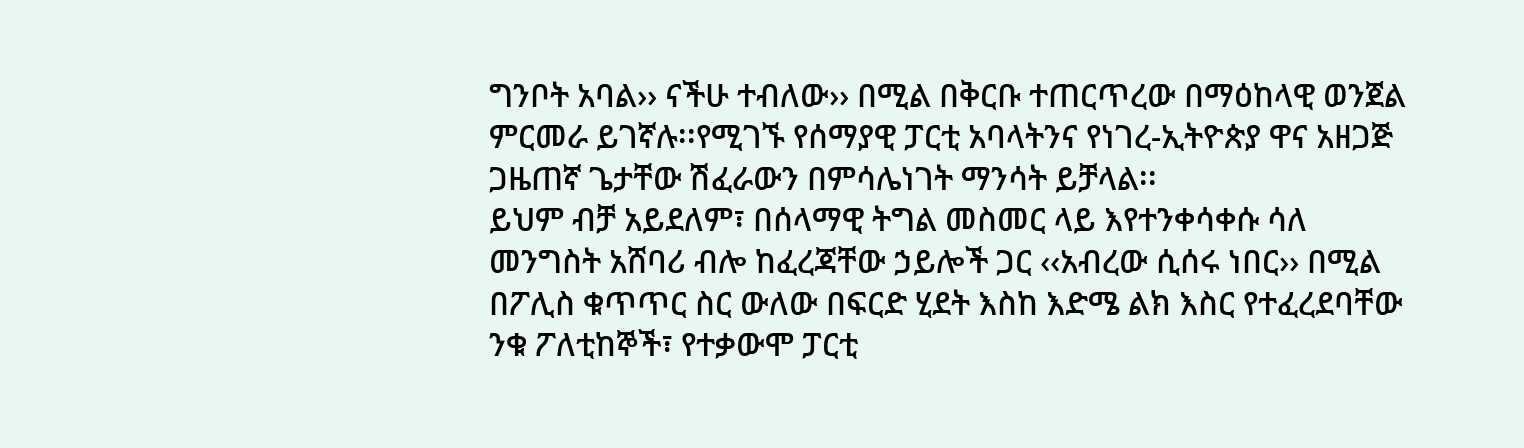ግንቦት አባል›› ናችሁ ተብለው›› በሚል በቅርቡ ተጠርጥረው በማዕከላዊ ወንጀል ምርመራ ይገኛሉ፡፡የሚገኙ የሰማያዊ ፓርቲ አባላትንና የነገረ-ኢትዮጵያ ዋና አዘጋጅ ጋዜጠኛ ጌታቸው ሽፈራውን በምሳሌነገት ማንሳት ይቻላል፡፡
ይህም ብቻ አይደለም፣ በሰላማዊ ትግል መስመር ላይ እየተንቀሳቀሱ ሳለ መንግስት አሸባሪ ብሎ ከፈረጃቸው ኃይሎች ጋር ‹‹አብረው ሲሰሩ ነበር›› በሚል በፖሊስ ቁጥጥር ስር ውለው በፍርድ ሂደት እስከ እድሜ ልክ እስር የተፈረደባቸው ንቁ ፖለቲከኞች፣ የተቃውሞ ፓርቲ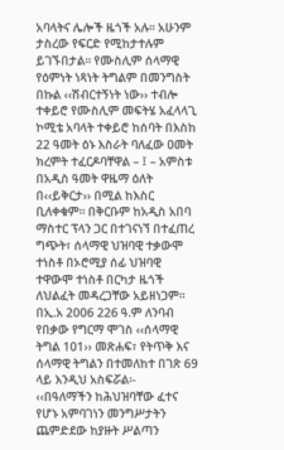አባላትና ሌሎች ዜጎች አሉ፡፡ አሁንም ታስረው የፍርድ የሚከታተሉም ይገኙበታል፡፡ የሙስሊም ሰላማዊ የዕምነት ነጻነት ትግልም በመንግስት በኩል ‹‹ሽብርተኝነት ነው›› ተብሎ ተቀይሮ የሙስሊም መፍትሄ አፈላላጊ ኮሚቴ አባላት ተቀይሮ ከሰባት በእስከ 22 ዓመት ዕኑ እስራት ባለፈው ዐመት ክረምት ተፈርዶባቸዋል – ፤ – አምስቱ በአዲስ ዓመት ዋዜማ ዕለት በ‹‹ይቅርታ›› በሚል ከእስር ቢለቀቁም፡፡ በቅርቡም ከአዲስ አበባ ማስተር ፕላን ጋር በተገናነኘ በተፈጠረ ግጭት፣ ሰላማዊ ህዝባዊ ተቃውሞ ተነስቶ በኦሮሚያ ሰፊ ህዝባዊ ተዋውሞ ተነስቶ በርካታ ዜጎች ለህልፈት መዳረጋቸው አይዘነጋም፡፡
በኢ.አ 2006 226 ዓ.ም ለንባብ የበቃው የግርማ ሞገስ ‹‹ሰላማዊ ትግል 101›› መጽሐፍ፣ የትጥቅ እና ሰላማዊ ትግልን በተመለከተ በገጽ 69 ላይ እንዲህ አስፍሯል፡-
‹‹በዓለማችን ከሕህዝባቸው ፈተና የሆኑ አምባገነን መንግሥታትን ጨምድደው ከያዙት ሥልጣን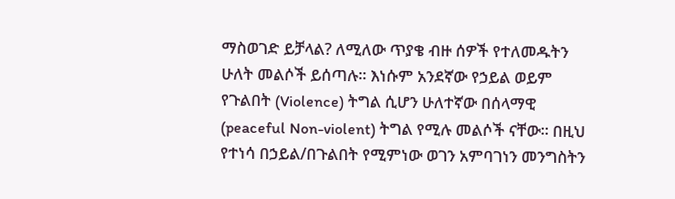ማስወገድ ይቻላል? ለሚለው ጥያቄ ብዙ ሰዎች የተለመዱትን ሁለት መልሶች ይሰጣሉ፡፡ እነሱም አንደኛው የኃይል ወይም የጉልበት (Violence) ትግል ሲሆን ሁለተኛው በሰላማዊ (peaceful Non-violent) ትግል የሚሉ መልሶች ናቸው፡፡ በዚህ የተነሳ በኃይል/በጉልበት የሚምነው ወገን አምባገነን መንግስትን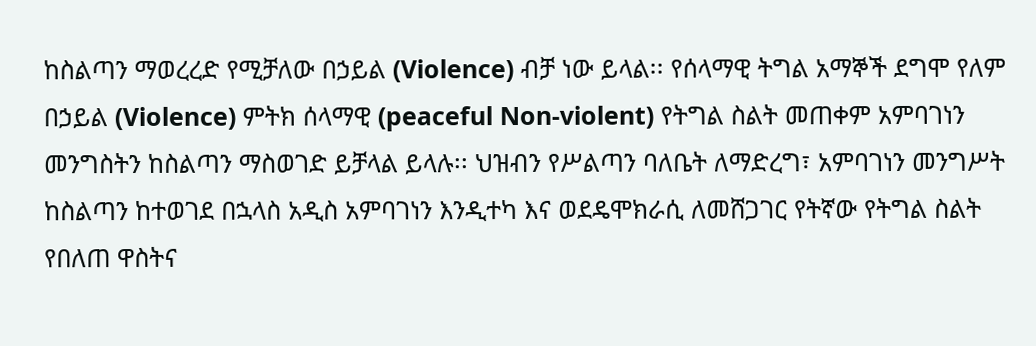ከስልጣን ማወረረድ የሚቻለው በኃይል (Violence) ብቻ ነው ይላል፡፡ የሰላማዊ ትግል አማኞች ደግሞ የለም በኃይል (Violence) ምትክ ሰላማዊ (peaceful Non-violent) የትግል ስልት መጠቀም አምባገነን መንግስትን ከስልጣን ማስወገድ ይቻላል ይላሉ፡፡ ህዝብን የሥልጣን ባለቤት ለማድረግ፣ አምባገነን መንግሥት ከስልጣን ከተወገደ በኋላስ አዲስ አምባገነን እንዲተካ እና ወደዴሞክራሲ ለመሸጋገር የትኛው የትግል ስልት የበለጠ ዋስትና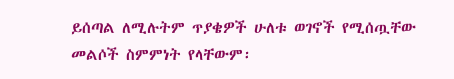ይሰጣል ለሚሉትም ጥያቄዎች ሁለቱ ወገኖች የሚሰጧቸው መልሶች ስምምነት የላቸውም፡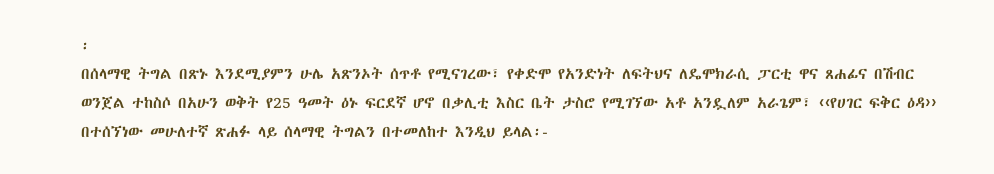፡
በሰላማዊ ትግል በጽኑ እንደሚያምን ሁሌ አጽንኦት ሰጥቶ የሚናገረው፣ የቀድሞ የአንድነት ለፍትህና ለዴሞክራሲ ፓርቲ ዋና ጸሐፊና በሽብር ወንጀል ተከስሶ በአሁን ወቅት የ25 ዓመት ዕኑ ፍርደኛ ሆኖ በቃሊቲ እስር ቤት ታስሮ የሚገኘው አቶ አንዷለም አራጌም፣ ‹‹የሀገር ፍቅር ዕዳ›› በተሰኘነው መሁለተኛ ጽሐፉ ላይ ሰላማዊ ትግልን በተመለከተ እንዲህ ይላል፡-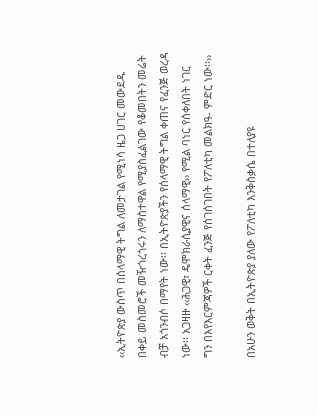‹‹ኢትዮጵያ ውስጥ በሰላማዊ ትግል ለመታገል የሚነሳ ዜጋ ሀገር መውደዱ በቀይ መስመሮች መዥጎረጎሩን ለማስተዋል የሚያስፈልገው የቆመበትን መሬት ብቻ አጎንብሶ በማየት ነው፡፡ በኢትዮጵያችን የሰላማዊ ትግል ቀጠና የፈንጅ ወረዳ ነው፡፡ አጋዛዙ ‹‹ሕጋዊ፣ ዴሞክራሲያዊና ሰላማዊ›› የሚል ባነር የሰቀለበት ነገር ግን በእየእርምጃዎች ርቀት ፈንጅ የሰገሰገበት የፖለቲካ መልክዓ- ምድር ነው፡፡››

በአሁን ወቅት በኢትዮጵያ ያለው የፖለቲካ እንቅስቃሴ በተለያዩ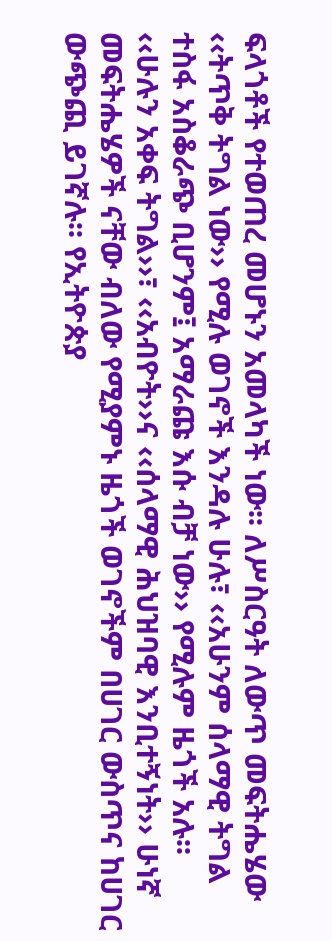ፍላጎቶች የተወጠረ መሆኑን አመላካች ነው፡፡ ለሥስርዓት ለውጥ መፍትሔሄው ‹‹ትጥቅ ትግል ነው›› የሚሉ ወገኖች እንዳሉ ሁሉ፣ ‹‹አሁንም ሰላማዊ ትግል ተስፋ አስቆራጭ ቢሆንም፤ አማራጩ እሱ ብቻ ነው›› የሚሉም ዜጎች አሉ፡፡ ‹‹ሁሉን አቀፍ ትግል››፣ ‹‹አብዮት››ና ‹‹ሰላማዊ ሕህዝባዊ እንቢተኝነት›› ሁነኛ መፍትሔሄዎች ናቸው ብለው የሚያምኑ ዜጎች ወገኖችም በሀገር ውስጥና ከሀገር ውጭጪ ይገኛሉ፡፡ የኢትዮጵያ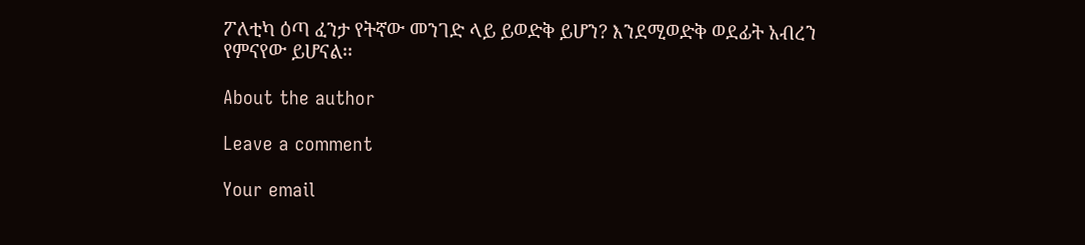ፖለቲካ ዕጣ ፈንታ የትኛው መንገድ ላይ ይወድቅ ይሆን? እንደሚወድቅ ወደፊት አብረን የምናየው ይሆናል፡፡

About the author

Leave a comment

Your email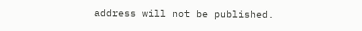address will not be published.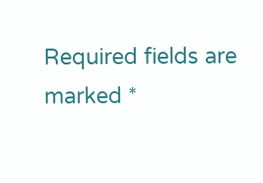Required fields are marked *